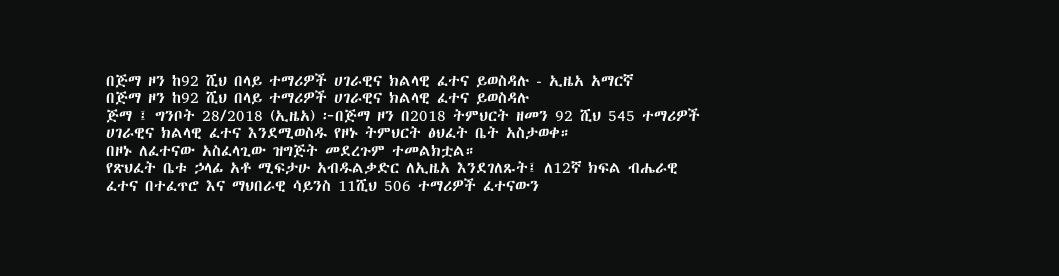በጅማ ዞን ከ92 ሺህ በላይ ተማሪዎች ሀገራዊና ክልላዊ ፈተና ይወስዳሉ - ኢዜአ አማርኛ
በጅማ ዞን ከ92 ሺህ በላይ ተማሪዎች ሀገራዊና ክልላዊ ፈተና ይወስዳሉ
ጅማ ፤ ግንቦት 28/2018 (ኢዜአ) ፦በጅማ ዞን በ2018 ትምህርት ዘመን 92 ሺህ 545 ተማሪዎች ሀገራዊና ክልላዊ ፈተና እንደሚወስዱ የዞኑ ትምህርት ፅህፈት ቤት አስታወቀ።
በዞኑ ለፈተናው አስፈላጊው ዝግጅት መደረጉም ተመልክቷል።
የጽህፈት ቤቱ ኃላፊ አቶ ሚፍታሁ አብዱልቃድር ለኢዜአ እንደገለጹት፤ ለ12ኛ ክፍል ብሔራዊ ፈተና በተፈጥሮ እና ማህበራዊ ሳይንስ 11ሺህ 506 ተማሪዎች ፈተናውን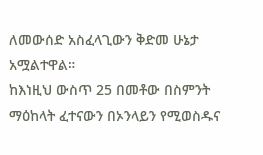ለመውሰድ አስፈላጊውን ቅድመ ሁኔታ አሟልተዋል።
ከእነዚህ ውስጥ 25 በመቶው በስምንት ማዕከላት ፈተናውን በኦንላይን የሚወስዱና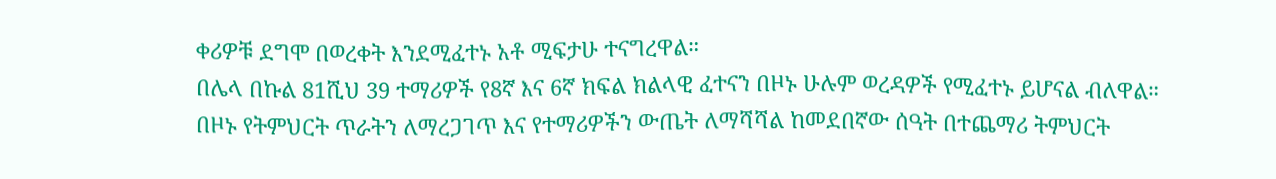ቀሪዎቹ ደግሞ በወረቀት እንደሚፈተኑ አቶ ሚፍታሁ ተናግረዋል።
በሌላ በኩል 81ሺህ 39 ተማሪዎች የ8ኛ እና 6ኛ ክፍል ክልላዊ ፈተናን በዞኑ ሁሉም ወረዳዎች የሚፈተኑ ይሆናል ብለዋል።
በዞኑ የትምህርት ጥራትን ለማረጋገጥ እና የተማሪዎችን ውጤት ለማሻሻል ከመደበኛው ሰዓት በተጨማሪ ትምህርት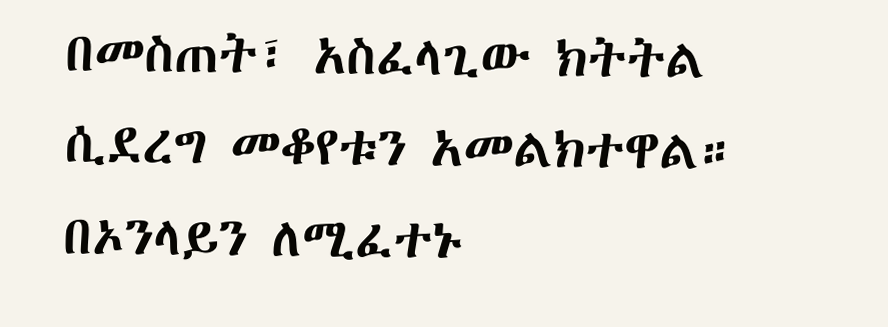በመስጠት፣ አስፈላጊው ክትትል ሲደረግ መቆየቱን አመልክተዋል።
በኦንላይን ለሚፈተኑ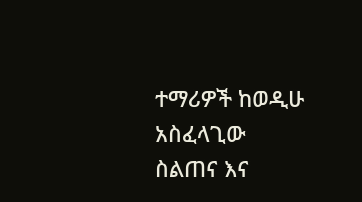ተማሪዎች ከወዲሁ አስፈላጊው ስልጠና እና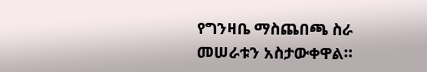የግንዛቤ ማስጨበጫ ስራ መሠራቱን አስታውቀዋል።